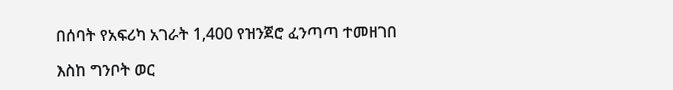በሰባት የአፍሪካ አገራት 1,400 የዝንጀሮ ፈንጣጣ ተመዘገበ

እስከ ግንቦት ወር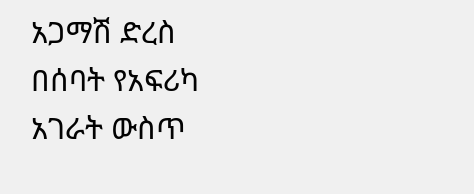አጋማሽ ድረስ በሰባት የአፍሪካ አገራት ውስጥ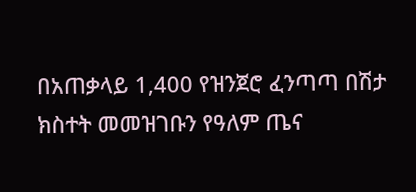በአጠቃላይ 1,400 የዝንጀሮ ፈንጣጣ በሽታ ክስተት መመዝገቡን የዓለም ጤና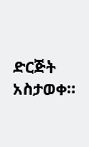ድርጅት አስታወቀ።